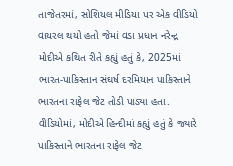તાજેતરમાં, સોશિયલ મીડિયા પર એક વીડિયો વાયરલ થયો હતો જેમાં વડા પ્રધાન નરેન્દ્ર મોદીએ કથિત રીતે કહ્યું હતું કે, 2025માં ભારત-પાકિસ્તાન સંઘર્ષ દરમિયાન પાકિસ્તાને ભારતના રાફેલ જેટ તોડી પાડ્યા હતા. વીડિયોમાં, મોદીએ હિન્દીમાં કહ્યું હતું કે જ્યારે પાકિસ્તાને ભારતના રાફેલ જેટ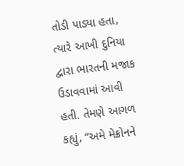તોડી પાડ્યા હતા, ત્યારે આખી દુનિયા દ્વારા ભારતની મજાક ઉડાવવામાં આવી હતી. તેમણે આગળ કહ્યું, “અમે મેક્રોનને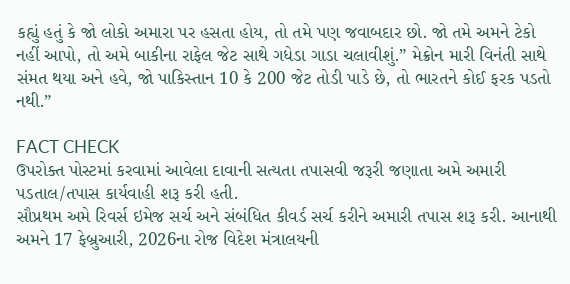કહ્યું હતું કે જો લોકો અમારા પર હસતા હોય, તો તમે પણ જવાબદાર છો. જો તમે અમને ટેકો નહીં આપો, તો અમે બાકીના રાફેલ જેટ સાથે ગધેડા ગાડા ચલાવીશું.” મેક્રોન મારી વિનંતી સાથે સંમત થયા અને હવે, જો પાકિસ્તાન 10 કે 200 જેટ તોડી પાડે છે, તો ભારતને કોઈ ફરક પડતો નથી.”

FACT CHECK
ઉપરોક્ત પોસ્ટમાં કરવામાં આવેલા દાવાની સત્યતા તપાસવી જરૂરી જણાતા અમે અમારી પડતાલ/તપાસ કાર્યવાહી શરૂ કરી હતી.
સૌપ્રથમ અમે રિવર્સ ઇમેજ સર્ચ અને સંબંધિત કીવર્ડ સર્ચ કરીને અમારી તપાસ શરૂ કરી. આનાથી અમને 17 ફેબ્રુઆરી, 2026ના રોજ વિદેશ મંત્રાલયની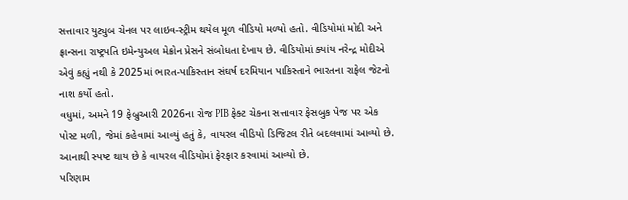સત્તાવાર યુટ્યુબ ચેનલ પર લાઇવ-સ્ટ્રીમ થયેલ મૂળ વીડિયો મળ્યો હતો. વીડિયોમાં મોદી અને ફ્રાન્સના રાષ્ટ્રપતિ ઇમેન્યુઅલ મેક્રોન પ્રેસને સંબોધતા દેખાય છે. વીડિયોમાં ક્યાંય નરેન્દ્ર મોદીએ એવું કહ્યું નથી કે 2025માં ભારત-પાકિસ્તાન સંઘર્ષ દરમિયાન પાકિસ્તાને ભારતના રાફેલ જેટનો નાશ કર્યો હતો.
વધુમાં, અમને 19 ફેબ્રુઆરી 2026ના રોજ PIB ફેક્ટ ચેકના સત્તાવાર ફેસબુક પેજ પર એક પોસ્ટ મળી, જેમાં કહેવામાં આવ્યું હતું કે, વાયરલ વીડિયો ડિજિટલ રીતે બદલવામાં આવ્યો છે.
આનાથી સ્પષ્ટ થાય છે કે વાયરલ વીડિયોમાં ફેરફાર કરવામાં આવ્યો છે.
પરિણામ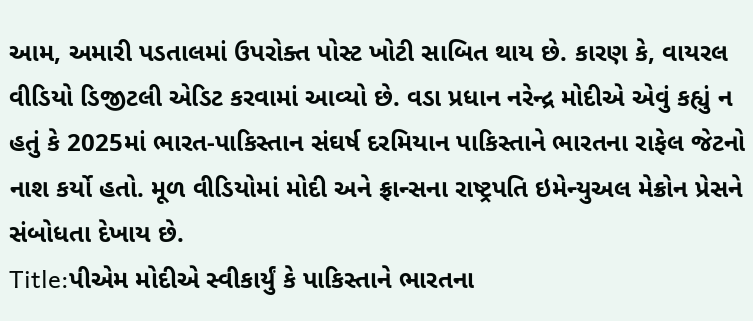આમ, અમારી પડતાલમાં ઉપરોક્ત પોસ્ટ ખોટી સાબિત થાય છે. કારણ કે, વાયરલ વીડિયો ડિજીટલી એડિટ કરવામાં આવ્યો છે. વડા પ્રધાન નરેન્દ્ર મોદીએ એવું કહ્યું ન હતું કે 2025માં ભારત-પાકિસ્તાન સંઘર્ષ દરમિયાન પાકિસ્તાને ભારતના રાફેલ જેટનો નાશ કર્યો હતો. મૂળ વીડિયોમાં મોદી અને ફ્રાન્સના રાષ્ટ્રપતિ ઇમેન્યુઅલ મેક્રોન પ્રેસને સંબોધતા દેખાય છે.
Title:પીએમ મોદીએ સ્વીકાર્યું કે પાકિસ્તાને ભારતના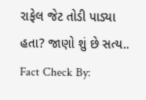રાફેલ જેટ તોડી પાડ્યા હતા? જાણો શું છે સત્ય..
Fact Check By: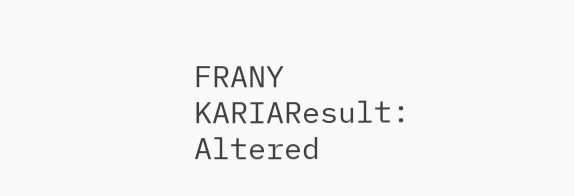FRANY KARIAResult: Altered